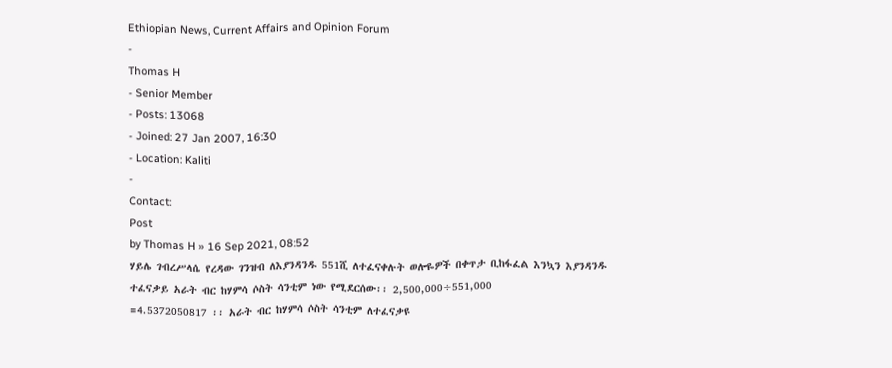Ethiopian News, Current Affairs and Opinion Forum
-
Thomas H
- Senior Member
- Posts: 13068
- Joined: 27 Jan 2007, 16:30
- Location: Kaliti
-
Contact:
Post
by Thomas H » 16 Sep 2021, 08:52
ሃይሌ ገብረሥላሴ የረዳው ገንዝብ ለእያንዳንዱ 551ሺ ለተፈናቀሉት ወሎዬዎች በቀጥታ ቢከፋፈል እንኳን እያንዳንዱ ተፈናቃይ አራት ብር ከሃምሳ ሶስት ሳንቲም ነው የሚደርሰው፡፡ 2,500,000÷551,000
=4.5372050817 ፡፡ አራት ብር ከሃምሳ ሶስት ሳንቲም ለተፈናቃዩ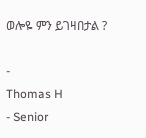ወሎዬ ምን ይገዛበታል ?

-
Thomas H
- Senior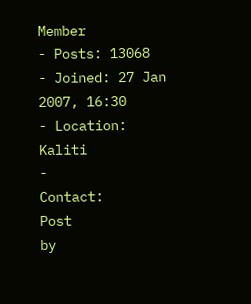Member
- Posts: 13068
- Joined: 27 Jan 2007, 16:30
- Location: Kaliti
-
Contact:
Post
by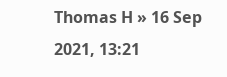Thomas H » 16 Sep 2021, 13:21